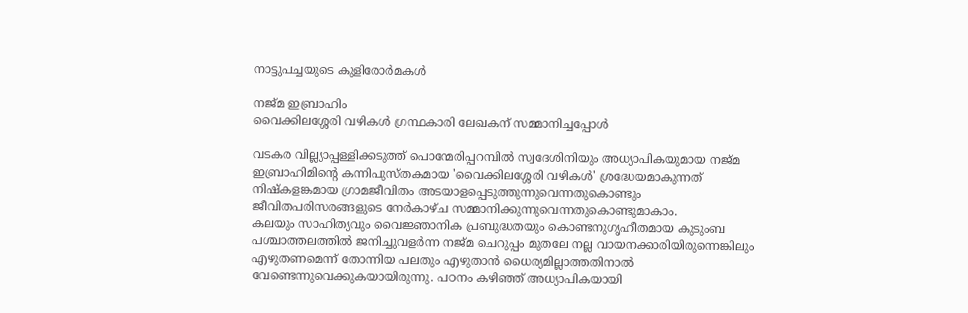നാട്ടുപച്ചയുടെ കുളിരോർമകൾ

നജ്മ ഇബ്രാഹിം
വൈക്കിലശ്ശേരി വഴികൾ ഗ്രന്ഥകാരി ലേഖകന് സമ്മാനിച്ചപ്പോൾ

വടകര വില്ല്യാപ്പള്ളിക്കടുത്ത് പൊന്മേരിപ്പറമ്പിൽ സ്വദേശിനിയും അധ്യാപികയുമായ നജ്മ ഇബ്രാഹിമിന്റെ കന്നിപുസ്തകമായ 'വൈക്കിലശ്ശേരി വഴികൾ' ശ്രദ്ധേയമാകുന്നത് നിഷ്‌കളങ്കമായ ഗ്രാമജീവിതം അടയാളപ്പെടുത്തുന്നുവെന്നതുകൊണ്ടും ജീവിതപരിസരങ്ങളുടെ നേർകാഴ്ച സമ്മാനിക്കുന്നുവെന്നതുകൊണ്ടുമാകാം.
കലയും സാഹിത്യവും വൈജ്ഞാനിക പ്രബുദ്ധതയും കൊണ്ടനുഗൃഹീതമായ കുടുംബ പശ്ചാത്തലത്തിൽ ജനിച്ചുവളർന്ന നജ്മ ചെറുപ്പം മുതലേ നല്ല വായനക്കാരിയിരുന്നെങ്കിലും എഴുതണമെന്ന് തോന്നിയ പലതും എഴുതാൻ ധൈര്യമില്ലാത്തതിനാൽ വേണ്ടെന്നുവെക്കുകയായിരുന്നു. പഠനം കഴിഞ്ഞ് അധ്യാപികയായി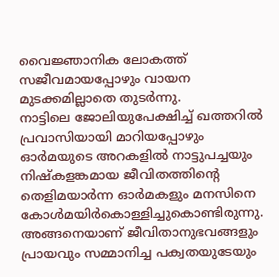വൈജ്ഞാനിക ലോകത്ത് സജീവമായപ്പോഴും വായന മുടക്കമില്ലാതെ തുടർന്നു.
നാട്ടിലെ ജോലിയുപേക്ഷിച്ച് ഖത്തറിൽ പ്രവാസിയായി മാറിയപ്പോഴും ഓർമയുടെ അറകളിൽ നാട്ടുപച്ചയും നിഷ്‌കളങ്കമായ ജീവിതത്തിന്റെ തെളിമയാർന്ന ഓർമകളും മനസിനെ കോൾമയിർകൊള്ളിച്ചുകൊണ്ടിരുന്നു. അങ്ങനെയാണ് ജീവിതാനുഭവങ്ങളും പ്രായവും സമ്മാനിച്ച പക്വതയുടേയും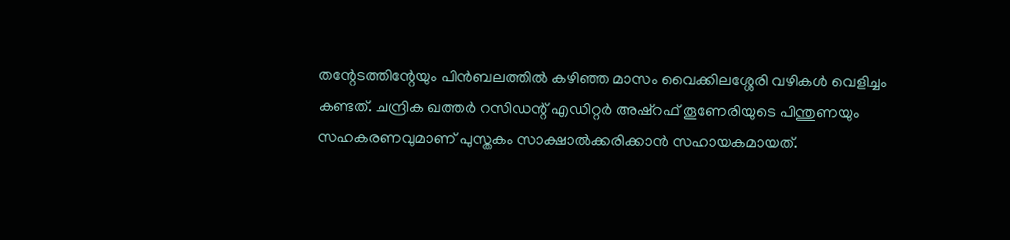തന്റേടത്തിന്റേയും പിൻബലത്തിൽ കഴിഞ്ഞ മാസം വൈക്കിലശ്ശേരി വഴികൾ വെളിച്ചം കണ്ടത്. ചന്ദ്രിക ഖത്തർ റസിഡന്റ് എഡിറ്റർ അഷ്‌റഫ് തൂണേരിയുടെ പിന്തുണയും സഹകരണവുമാണ് പുസ്തകം സാക്ഷാൽക്കരിക്കാൻ സഹായകമായത്.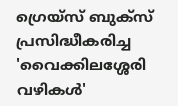ഗ്രെയ്സ് ബുക്സ് പ്രസിദ്ധീകരിച്ച 'വൈക്കിലശ്ശേരി വഴികൾ'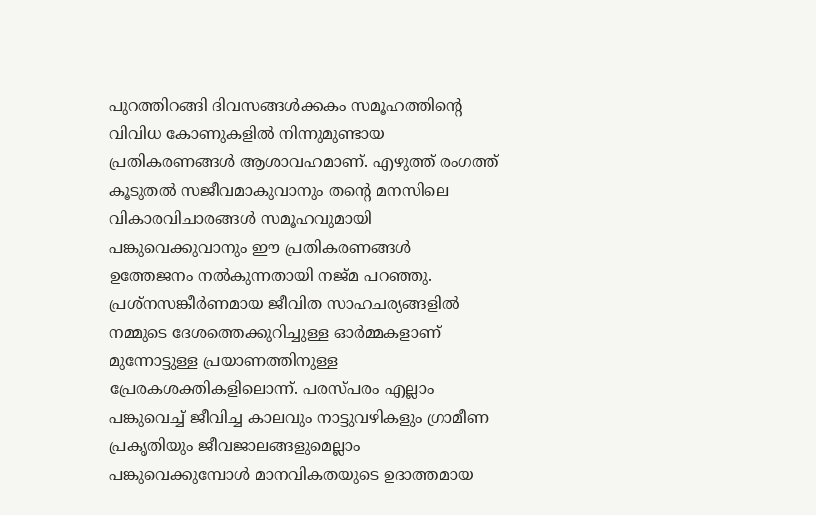പുറത്തിറങ്ങി ദിവസങ്ങൾക്കകം സമൂഹത്തിന്റെ വിവിധ കോണുകളിൽ നിന്നുമുണ്ടായ പ്രതികരണങ്ങൾ ആശാവഹമാണ്. എഴുത്ത് രംഗത്ത് കൂടുതൽ സജീവമാകുവാനും തന്റെ മനസിലെ വികാരവിചാരങ്ങൾ സമൂഹവുമായി പങ്കുവെക്കുവാനും ഈ പ്രതികരണങ്ങൾ ഉത്തേജനം നൽകുന്നതായി നജ്മ പറഞ്ഞു.
പ്രശ്‌നസങ്കീർണമായ ജീവിത സാഹചര്യങ്ങളിൽ നമ്മുടെ ദേശത്തെക്കുറിച്ചുള്ള ഓർമ്മകളാണ് മുന്നോട്ടുള്ള പ്രയാണത്തിനുള്ള പ്രേരകശക്തികളിലൊന്ന്. പരസ്പരം എല്ലാം പങ്കുവെച്ച് ജീവിച്ച കാലവും നാട്ടുവഴികളും ഗ്രാമീണ പ്രകൃതിയും ജീവജാലങ്ങളുമെല്ലാം പങ്കുവെക്കുമ്പോൾ മാനവികതയുടെ ഉദാത്തമായ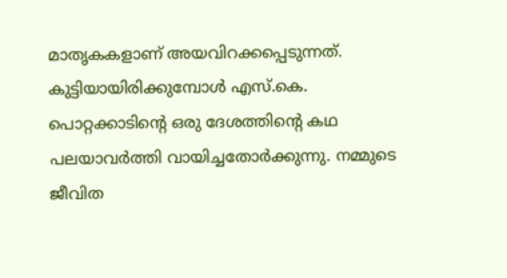മാതൃകകളാണ് അയവിറക്കപ്പെടുന്നത്.
കുട്ടിയായിരിക്കുമ്പോൾ എസ്.കെ. പൊറ്റക്കാടിന്റെ ഒരു ദേശത്തിന്റെ കഥ പലയാവർത്തി വായിച്ചതോർക്കുന്നു. നമ്മുടെ ജീവിത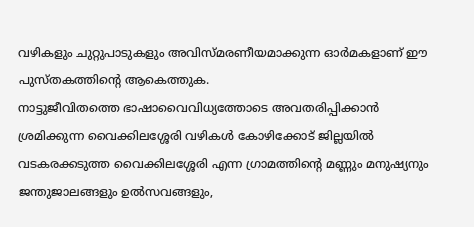വഴികളും ചുറ്റുപാടുകളും അവിസ്മരണീയമാക്കുന്ന ഓർമകളാണ് ഈ പുസ്തകത്തിന്റെ ആകെത്തുക.
നാട്ടുജീവിതത്തെ ഭാഷാവൈവിധ്യത്തോടെ അവതരിപ്പിക്കാൻ ശ്രമിക്കുന്ന വൈക്കിലശ്ശേരി വഴികൾ കോഴിക്കോട് ജില്ലയിൽ വടകരക്കടുത്ത വൈക്കിലശ്ശേരി എന്ന ഗ്രാമത്തിന്റെ മണ്ണും മനുഷ്യനും ജന്തുജാലങ്ങളും ഉൽസവങ്ങളും,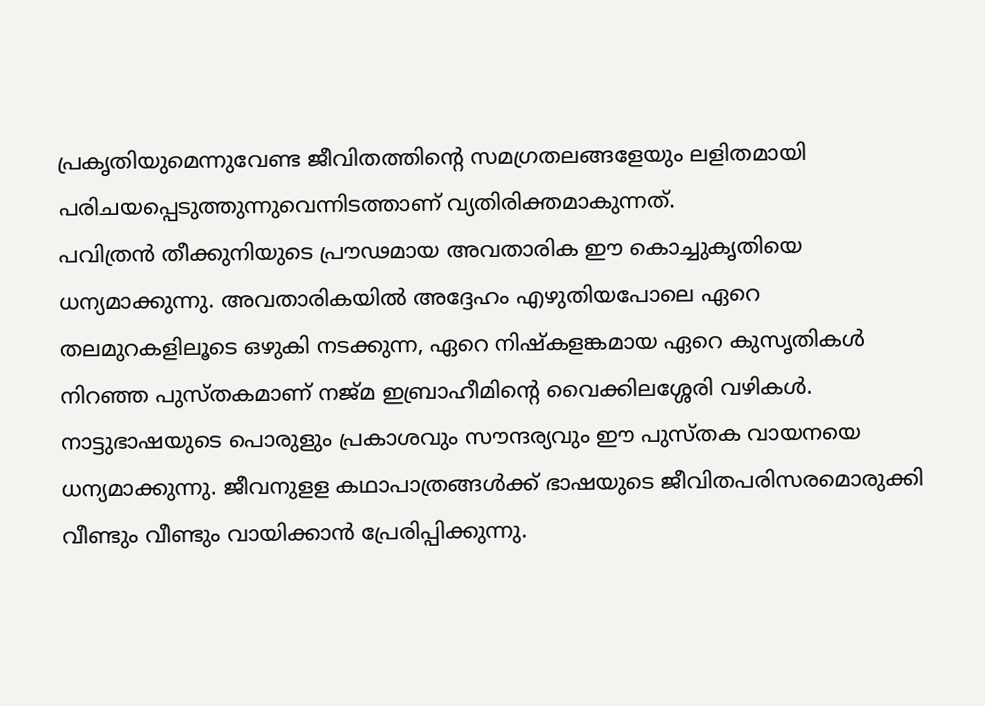പ്രകൃതിയുമെന്നുവേണ്ട ജീവിതത്തിന്റെ സമഗ്രതലങ്ങളേയും ലളിതമായി പരിചയപ്പെടുത്തുന്നുവെന്നിടത്താണ് വ്യതിരിക്തമാകുന്നത്.
പവിത്രൻ തീക്കുനിയുടെ പ്രൗഢമായ അവതാരിക ഈ കൊച്ചുകൃതിയെ ധന്യമാക്കുന്നു. അവതാരികയിൽ അദ്ദേഹം എഴുതിയപോലെ ഏറെ തലമുറകളിലൂടെ ഒഴുകി നടക്കുന്ന, ഏറെ നിഷ്‌കളങ്കമായ ഏറെ കുസൃതികൾ നിറഞ്ഞ പുസ്തകമാണ് നജ്മ ഇബ്രാഹീമിന്റെ വൈക്കിലശ്ശേരി വഴികൾ. നാട്ടുഭാഷയുടെ പൊരുളും പ്രകാശവും സൗന്ദര്യവും ഈ പുസ്തക വായനയെ ധന്യമാക്കുന്നു. ജീവനുളള കഥാപാത്രങ്ങൾക്ക് ഭാഷയുടെ ജീവിതപരിസരമൊരുക്കി വീണ്ടും വീണ്ടും വായിക്കാൻ പ്രേരിപ്പിക്കുന്നു.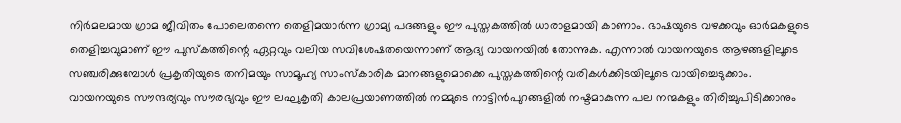നിർമലമായ ഗ്രാമ ജീവിതം പോലെതന്നെ തെളിമയാർന്ന ഗ്രാമ്യ പദങ്ങളും ഈ പുസ്തകത്തിൽ ധാരാളമായി കാണാം. ഭാഷയുടെ വഴക്കവും ഓർമകളുടെ തെളിച്ചവുമാണ് ഈ പുസ്‌കത്തിന്റെ ഏറ്റവും വലിയ സവിശേഷതയെന്നാണ് ആദ്യ വായനയിൽ തോന്നുക. എന്നാൽ വായനയുടെ ആഴങ്ങളിലൂടെ സഞ്ചരിക്കുമ്പോൾ പ്രകൃതിയുടെ തനിമയും സാമൂഹ്യ സാംസ്‌കാരിക മാനങ്ങളുമൊക്കെ പുസ്തകത്തിന്റെ വരികൾക്കിടയിലൂടെ വായിച്ചെടുക്കാം.
വായനയുടെ സൗന്ദര്യവും സൗരഭ്യവും ഈ ലഘുകൃതി കാലപ്രയാണത്തിൽ നമ്മുടെ നാട്ടിൻപുറങ്ങളിൽ നഷ്ടമാകുന്ന പല നന്മകളും തിരിച്ചുപിടിക്കാനും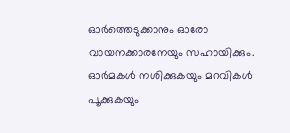ഓർത്തെടുക്കാനും ഓരോ വായനക്കാരനേയും സഹായിക്കും. ഓർമകൾ നശിക്കുകയും മറവികൾ പൂക്കുകയും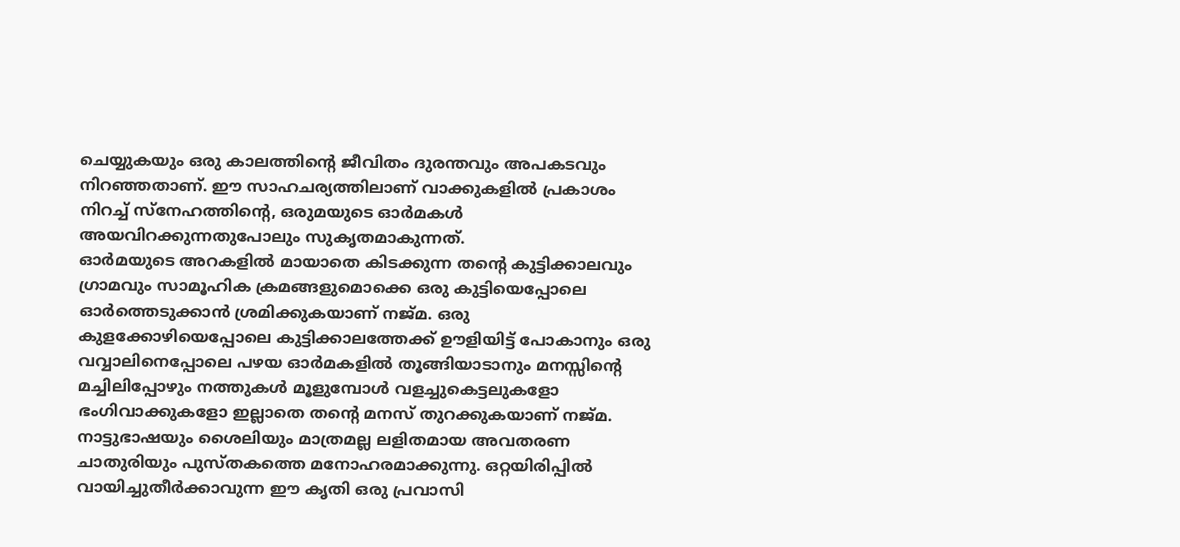ചെയ്യുകയും ഒരു കാലത്തിന്റെ ജീവിതം ദുരന്തവും അപകടവും നിറഞ്ഞതാണ്. ഈ സാഹചര്യത്തിലാണ് വാക്കുകളിൽ പ്രകാശം നിറച്ച് സ്‌നേഹത്തിന്റെ, ഒരുമയുടെ ഓർമകൾ അയവിറക്കുന്നതുപോലും സുകൃതമാകുന്നത്.
ഓർമയുടെ അറകളിൽ മായാതെ കിടക്കുന്ന തന്റെ കുട്ടിക്കാലവും ഗ്രാമവും സാമൂഹിക ക്രമങ്ങളുമൊക്കെ ഒരു കുട്ടിയെപ്പോലെ ഓർത്തെടുക്കാൻ ശ്രമിക്കുകയാണ് നജ്മ. ഒരു കുളക്കോഴിയെപ്പോലെ കുട്ടിക്കാലത്തേക്ക് ഊളിയിട്ട് പോകാനും ഒരു വവ്വാലിനെപ്പോലെ പഴയ ഓർമകളിൽ തൂങ്ങിയാടാനും മനസ്സിന്റെ മച്ചിലിപ്പോഴും നത്തുകൾ മൂളുമ്പോൾ വളച്ചുകെട്ടലുകളോ ഭംഗിവാക്കുകളോ ഇല്ലാതെ തന്റെ മനസ് തുറക്കുകയാണ് നജ്മ. നാട്ടുഭാഷയും ശൈലിയും മാത്രമല്ല ലളിതമായ അവതരണ ചാതുരിയും പുസ്തകത്തെ മനോഹരമാക്കുന്നു. ഒറ്റയിരിപ്പിൽ വായിച്ചുതീർക്കാവുന്ന ഈ കൃതി ഒരു പ്രവാസി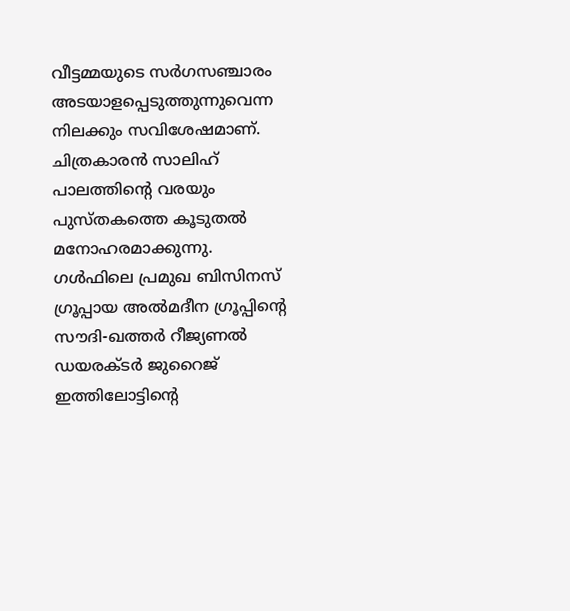വീട്ടമ്മയുടെ സർഗസഞ്ചാരം അടയാളപ്പെടുത്തുന്നുവെന്ന നിലക്കും സവിശേഷമാണ്. ചിത്രകാരൻ സാലിഹ് പാലത്തിന്റെ വരയും പുസ്തകത്തെ കൂടുതൽ മനോഹരമാക്കുന്നു.
ഗൾഫിലെ പ്രമുഖ ബിസിനസ് ഗ്രൂപ്പായ അൽമദീന ഗ്രൂപ്പിന്റെ സൗദി-ഖത്തർ റീജ്യണൽ ഡയരക്ടർ ജുറൈജ് ഇത്തിലോട്ടിന്റെ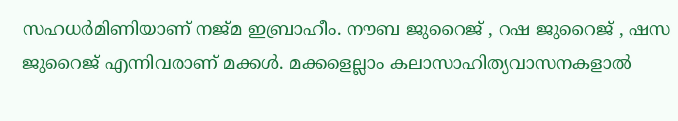സഹധർമിണിയാണ് നജ്മ ഇബ്രാഹീം. നൗബ ജുറൈജ് , റഷ ജുറൈജ് , ഷസ ജുറൈജ് എന്നിവരാണ് മക്കൾ. മക്കളെല്ലാം കലാസാഹിത്യവാസനകളാൽ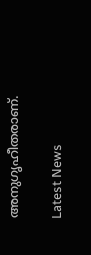അനുഗൃഹീതരാണ്.

Latest News